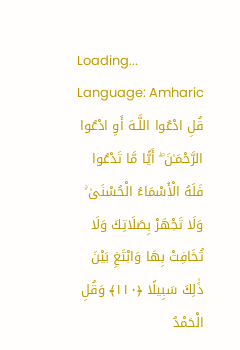Loading...
Language: Amharic
قُلِ ادْعُوا اللَّـهَ أَوِ ادْعُوا الرَّحْمَـٰنَ ۖ أَيًّا مَّا تَدْعُوا فَلَهُ الْأَسْمَاءُ الْحُسْنَىٰ ۚ وَلَا تَجْهَرْ بِصَلَاتِكَ وَلَا تُخَافِتْ بِهَا وَابْتَغِ بَيْنَ ذَٰلِكَ سَبِيلًا ﴿١١٠﴾ وَقُلِ الْحَمْدُ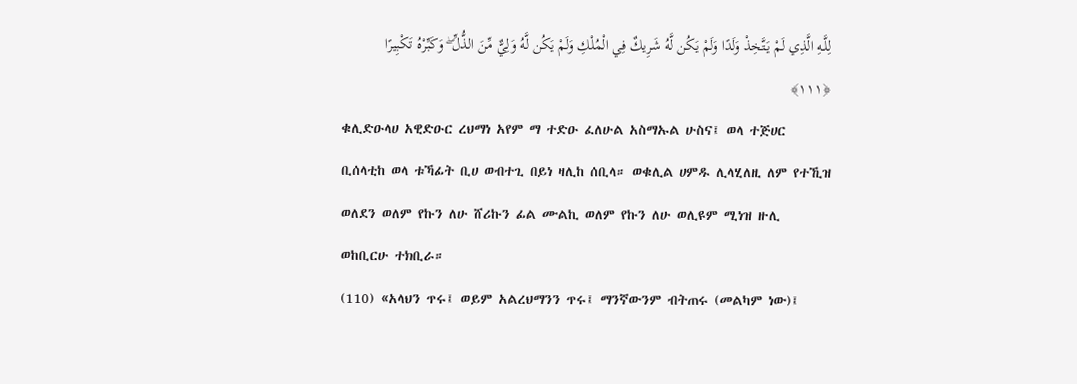لِلَّـهِ الَّذِي لَمْ يَتَّخِذْ وَلَدًا وَلَمْ يَكُن لَّهُ شَرِيكٌ فِي الْمُلْكِ وَلَمْ يَكُن لَّهُ وَلِيٌّ مِّنَ الذُّلِّ ۖ وَكَبِّرْهُ تَكْبِيرًا ﴿١١١﴾
ቁሊድዑላሀ አዊድዑር ረህማነ አየም ማ ተድዑ ፈለሁል አስማኡል ሁስና፤ ወላ ተጅሀር ቢሰላቲከ ወላ ቱኻፊት ቢሀ ወብተጊ በይነ ዛሊከ ሰቢላ። ወቁሊል ሀምዱ ሊላሂለዚ ለም የተኺዝ ወለደን ወለም የኩን ለሁ ሸሪኩን ፊል ሙልኪ ወለም የኩን ለሁ ወሊዩም ሚነዝ ዙሊ ወከቢርሁ ተክቢራ።
(110) «አላህን ጥሩ፤ ወይም አልረህማንን ጥሩ፤ ማንኛውንም ብትጠሩ (መልካም ነው)፤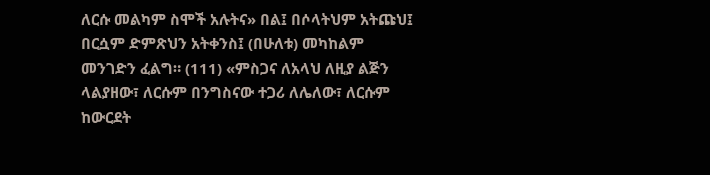ለርሱ መልካም ስሞች አሉትና» በል፤ በሶላትህም አትጩህ፤ በርሷም ድምጽህን አትቀንስ፤ (በሁለቱ) መካከልም መንገድን ፈልግ። (111) «ምስጋና ለአላህ ለዚያ ልጅን ላልያዘው፣ ለርሱም በንግስናው ተጋሪ ለሌለው፣ ለርሱም ከውርደት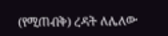(የሚጠብቅ) ረዳት ለሌለው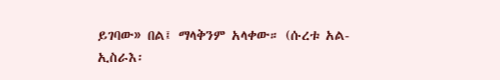ይገባው» በል፤ ማላቅንም አላቀው። (ሱረቱ አል-ኢስራእ፡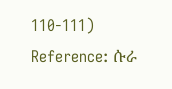110-111)
Reference: ሱራ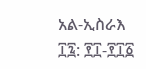አል-ኢስራእ ፲፯: ፻፲-፻፲፩